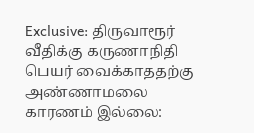Exclusive: திருவாரூர் வீதிக்கு கருணாநிதி பெயர் வைக்காததற்கு அண்ணாமலை காரணம் இல்லை: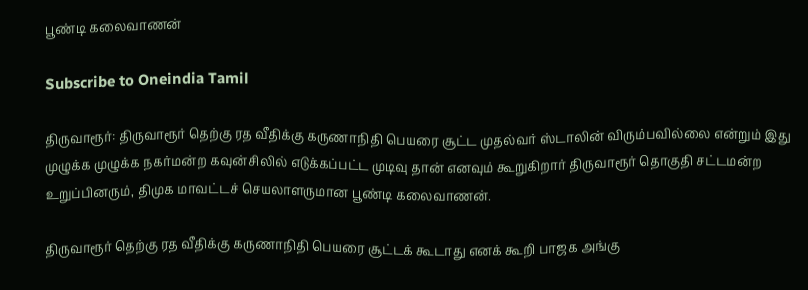பூண்டி கலைவாணன்

Subscribe to Oneindia Tamil

திருவாரூர்: திருவாரூர் தெற்கு ரத வீதிக்கு கருணாநிதி பெயரை சூட்ட முதல்வர் ஸ்டாலின் விரும்பவில்லை என்றும் இது முழுக்க முழுக்க நகர்மன்ற கவுன்சிலில் எடுக்கப்பட்ட முடிவு தான் எனவும் கூறுகிறார் திருவாரூர் தொகுதி சட்டமன்ற உறுப்பினரும், திமுக மாவட்டச் செயலாளருமான பூண்டி கலைவாணன்.

திருவாரூர் தெற்கு ரத வீதிக்கு கருணாநிதி பெயரை சூட்டக் கூடாது எனக் கூறி பாஜக அங்கு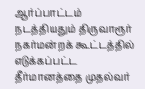ஆர்ப்பாட்டம் நடத்தியதும் திருவாரூர் நகர்மன்றக் கூட்டத்தில் எடுக்கப்பட்ட தீர்மானத்தை முதல்வர்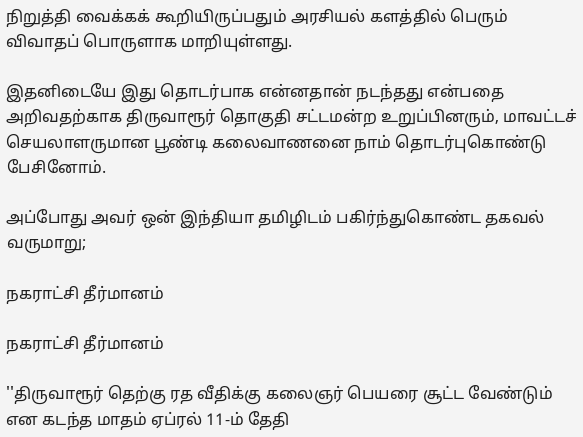நிறுத்தி வைக்கக் கூறியிருப்பதும் அரசியல் களத்தில் பெரும் விவாதப் பொருளாக மாறியுள்ளது.

இதனிடையே இது தொடர்பாக என்னதான் நடந்தது என்பதை அறிவதற்காக திருவாரூர் தொகுதி சட்டமன்ற உறுப்பினரும், மாவட்டச் செயலாளருமான பூண்டி கலைவாணனை நாம் தொடர்புகொண்டு பேசினோம்.

அப்போது அவர் ஒன் இந்தியா தமிழிடம் பகிர்ந்துகொண்ட தகவல் வருமாறு;

நகராட்சி தீர்மானம்

நகராட்சி தீர்மானம்

''திருவாரூர் தெற்கு ரத வீதிக்கு கலைஞர் பெயரை சூட்ட வேண்டும் என கடந்த மாதம் ஏப்ரல் 11-ம் தேதி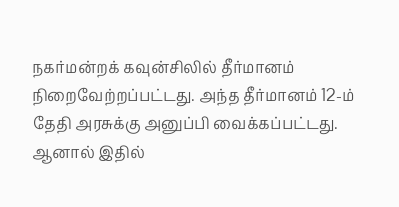நகர்மன்றக் கவுன்சிலில் தீர்மானம் நிறைவேற்றப்பட்டது. அந்த தீர்மானம் 12-ம் தேதி அரசுக்கு அனுப்பி வைக்கப்பட்டது. ஆனால் இதில்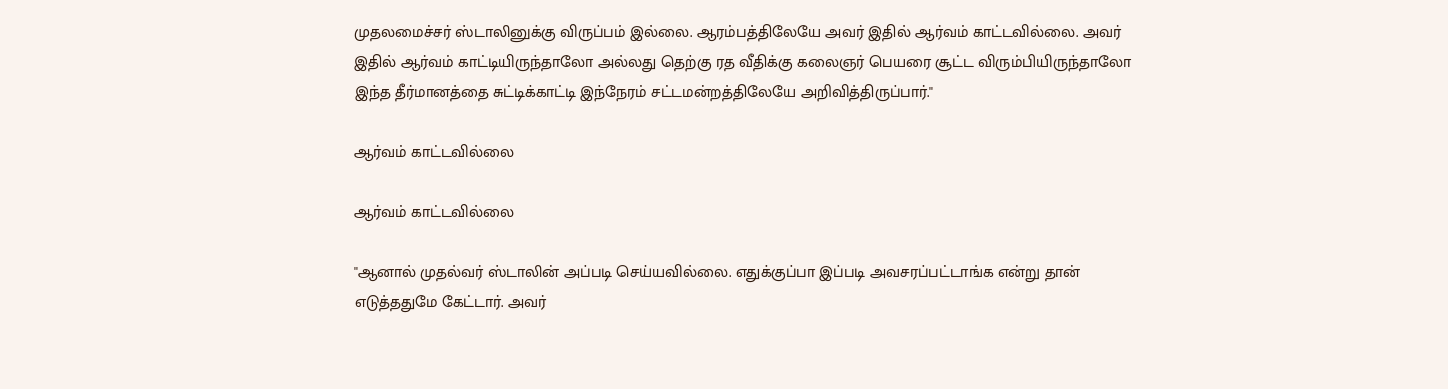முதலமைச்சர் ஸ்டாலினுக்கு விருப்பம் இல்லை. ஆரம்பத்திலேயே அவர் இதில் ஆர்வம் காட்டவில்லை. அவர் இதில் ஆர்வம் காட்டியிருந்தாலோ அல்லது தெற்கு ரத வீதிக்கு கலைஞர் பெயரை சூட்ட விரும்பியிருந்தாலோ இந்த தீர்மானத்தை சுட்டிக்காட்டி இந்நேரம் சட்டமன்றத்திலேயே அறிவித்திருப்பார்.''

ஆர்வம் காட்டவில்லை

ஆர்வம் காட்டவில்லை

''ஆனால் முதல்வர் ஸ்டாலின் அப்படி செய்யவில்லை. எதுக்குப்பா இப்படி அவசரப்பட்டாங்க என்று தான் எடுத்ததுமே கேட்டார். அவர்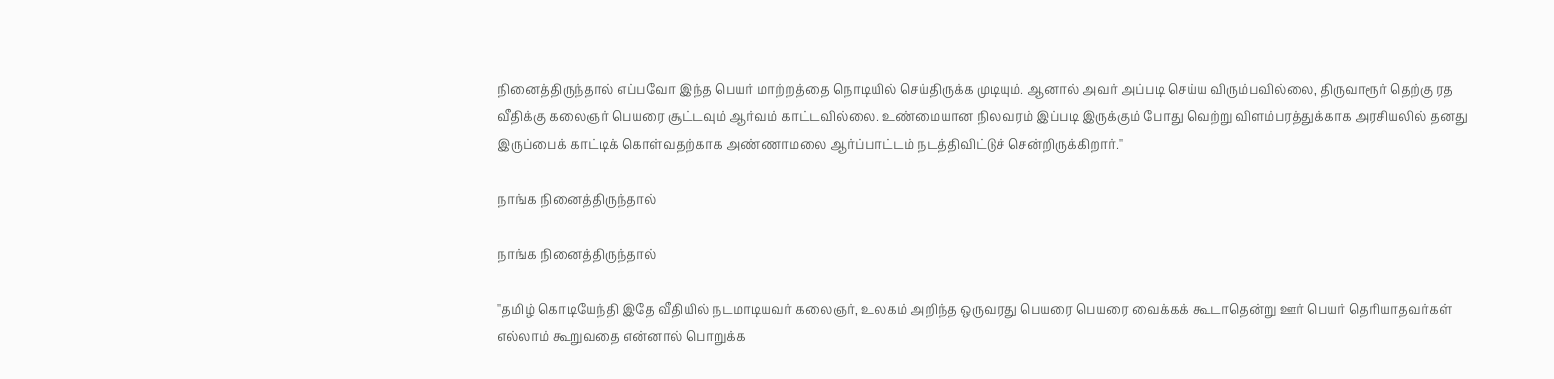நினைத்திருந்தால் எப்பவோ இந்த பெயர் மாற்றத்தை நொடியில் செய்திருக்க முடியும். ஆனால் அவர் அப்படி செய்ய விரும்பவில்லை, திருவாரூர் தெற்கு ரத வீதிக்கு கலைஞர் பெயரை சூட்டவும் ஆர்வம் காட்டவில்லை. உண்மையான நிலவரம் இப்படி இருக்கும் போது வெற்று விளம்பரத்துக்காக அரசியலில் தனது இருப்பைக் காட்டிக் கொள்வதற்காக அண்ணாமலை ஆர்ப்பாட்டம் நடத்திவிட்டுச் சென்றிருக்கிறார்.''

நாங்க நினைத்திருந்தால்

நாங்க நினைத்திருந்தால்

''தமிழ் கொடியேந்தி இதே வீதியில் நடமாடியவர் கலைஞர், உலகம் அறிந்த ஒருவரது பெயரை பெயரை வைக்கக் கூடாதென்று ஊர் பெயர் தெரியாதவர்கள் எல்லாம் கூறுவதை என்னால் பொறுக்க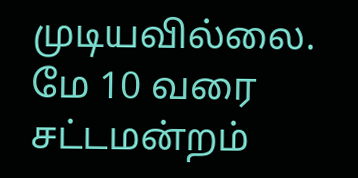முடியவில்லை. மே 10 வரை சட்டமன்றம்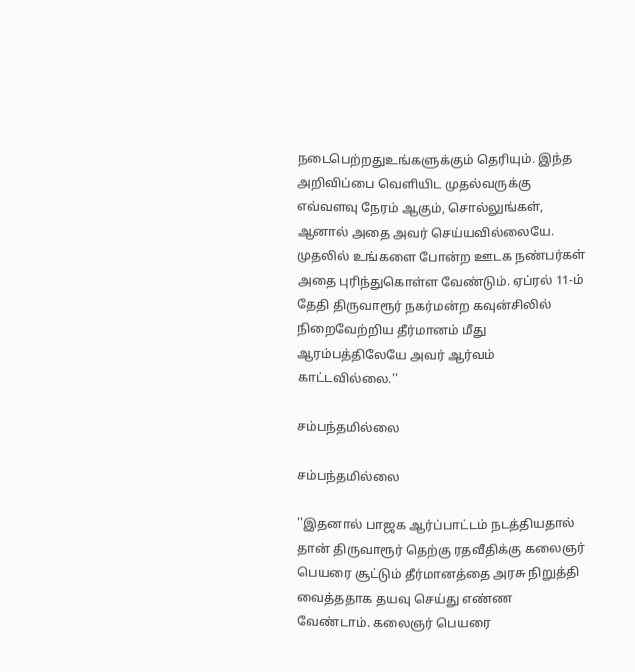நடைபெற்றதுஉங்களுக்கும் தெரியும். இந்த அறிவிப்பை வெளியிட முதல்வருக்கு எவ்வளவு நேரம் ஆகும், சொல்லுங்கள், ஆனால் அதை அவர் செய்யவில்லையே. முதலில் உங்களை போன்ற ஊடக நண்பர்கள் அதை புரிந்துகொள்ள வேண்டும். ஏப்ரல் 11-ம் தேதி திருவாரூர் நகர்மன்ற கவுன்சிலில் நிறைவேற்றிய தீர்மானம் மீது ஆரம்பத்திலேயே அவர் ஆர்வம் காட்டவில்லை.''

சம்பந்தமில்லை

சம்பந்தமில்லை

''இதனால் பாஜக ஆர்ப்பாட்டம் நடத்தியதால் தான் திருவாரூர் தெற்கு ரதவீதிக்கு கலைஞர் பெயரை சூட்டும் தீர்மானத்தை அரசு நிறுத்தி வைத்ததாக தயவு செய்து எண்ண வேண்டாம். கலைஞர் பெயரை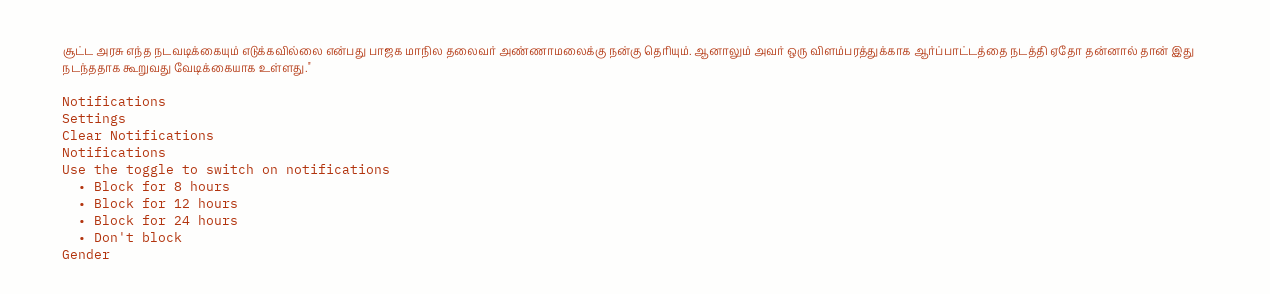சூட்ட அரசு எந்த நடவடிக்கையும் எடுக்கவில்லை என்பது பாஜக மாநில தலைவர் அண்ணாமலைக்கு நன்கு தெரியும். ஆனாலும் அவர் ஒரு விளம்பரத்துக்காக ஆர்ப்பாட்டத்தை நடத்தி ஏதோ தன்னால் தான் இது நடந்ததாக கூறுவது வேடிக்கையாக உள்ளது.''

Notifications
Settings
Clear Notifications
Notifications
Use the toggle to switch on notifications
  • Block for 8 hours
  • Block for 12 hours
  • Block for 24 hours
  • Don't block
Gender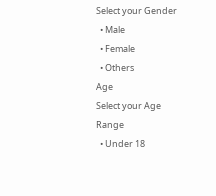Select your Gender
  • Male
  • Female
  • Others
Age
Select your Age Range
  • Under 18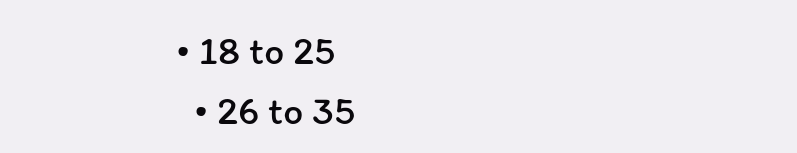• 18 to 25
  • 26 to 35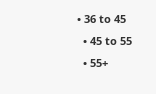• 36 to 45
  • 45 to 55
  • 55+